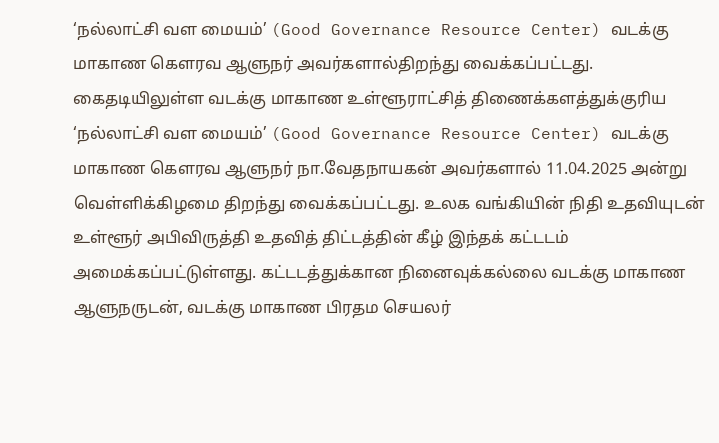‘நல்லாட்சி வள மையம்’ (Good Governance Resource Center) வடக்கு மாகாண கௌரவ ஆளுநர் அவர்களால்திறந்து வைக்கப்பட்டது.
கைதடியிலுள்ள வடக்கு மாகாண உள்ளூராட்சித் திணைக்களத்துக்குரிய ‘நல்லாட்சி வள மையம்’ (Good Governance Resource Center) வடக்கு மாகாண கௌரவ ஆளுநர் நா.வேதநாயகன் அவர்களால் 11.04.2025 அன்று வெள்ளிக்கிழமை திறந்து வைக்கப்பட்டது. உலக வங்கியின் நிதி உதவியுடன் உள்ளூர் அபிவிருத்தி உதவித் திட்டத்தின் கீழ் இந்தக் கட்டடம் அமைக்கப்பட்டுள்ளது. கட்டடத்துக்கான நினைவுக்கல்லை வடக்கு மாகாண ஆளுநருடன், வடக்கு மாகாண பிரதம செயலர்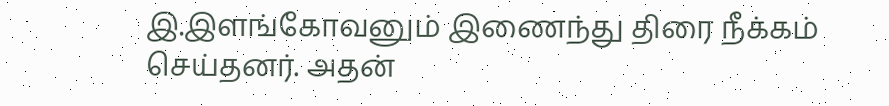இ.இளங்கோவனும் இணைந்து திரை நீக்கம் செய்தனர். அதன்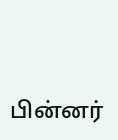பின்னர்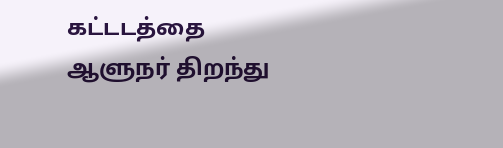கட்டடத்தை ஆளுநர் திறந்து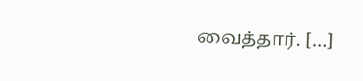வைத்தார். […]